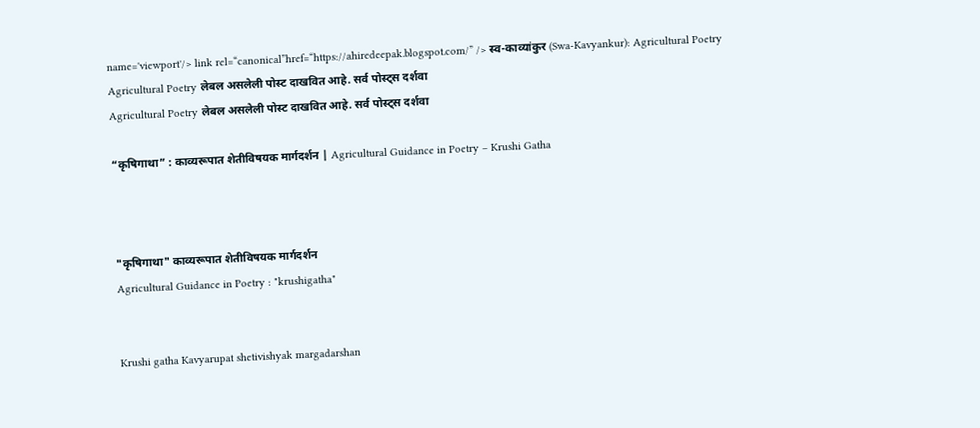name='viewport'/> link rel=“canonical”href=“https://ahiredeepak.blogspot.com/” /> स्व-काव्यांकुर (Swa-Kavyankur): Agricultural Poetry
Agricultural Poetry लेबल असलेली पोस्ट दाखवित आहे. सर्व पोस्ट्‍स दर्शवा
Agricultural Poetry लेबल असलेली पोस्ट दाखवित आहे. सर्व पोस्ट्‍स दर्शवा

“कृषिगाथा” : काव्यरूपात शेतीविषयक मार्गदर्शन | Agricultural Guidance in Poetry – Krushi Gatha



"कृषिगाथा" काव्यरूपात शेतीविषयक मार्गदर्शन
Agricultural Guidance in Poetry : "krushigatha"


Krushi gatha Kavyarupat shetivishyak margadarshan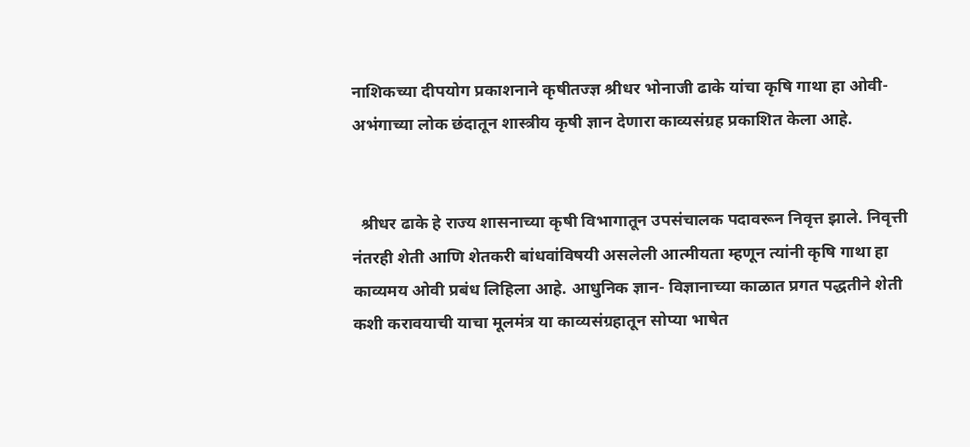नाशिकच्या दीपयोग प्रकाशनाने कृषीतज्ज्ञ श्रीधर भोनाजी ढाके यांचा कृषि गाथा हा ओवी-अभंगाच्या लोक छंदातून शास्त्रीय कृषी ज्ञान देणारा काव्यसंग्रह प्रकाशित केला आहे.


  श्रीधर ढाके हे राज्य शासनाच्या कृषी विभागातून उपसंचालक पदावरून निवृत्त झाले. निवृत्ती नंतरही शेती आणि शेतकरी बांधवांविषयी असलेली आत्मीयता म्हणून त्यांनी कृषि गाथा हा काव्यमय ओवी प्रबंध लिहिला आहे. आधुनिक ज्ञान- विज्ञानाच्या काळात प्रगत पद्धतीने शेती कशी करावयाची याचा मूलमंत्र या काव्यसंग्रहातून सोप्या भाषेत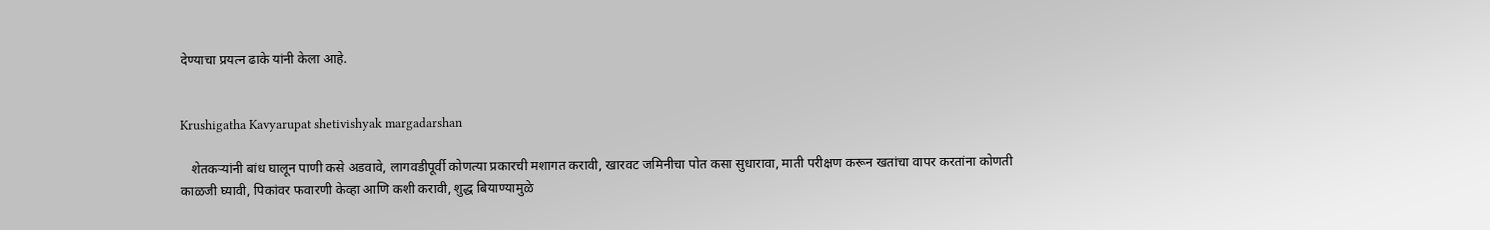देण्याचा प्रयत्न ढाके यांनी केला आहे.


Krushigatha Kavyarupat shetivishyak margadarshan

   शेतकऱ्यांनी बांध घालून पाणी कसे अडवावे, लागवडीपूर्वी कोणत्या प्रकारची मशागत करावी, खारवट जमिनीचा पोत कसा सुधारावा, माती परीक्षण करून खतांचा वापर करतांना कोणती काळजी घ्यावी, पिकांवर फवारणी केव्हा आणि कशी करावी, शुद्ध बियाण्यामुळे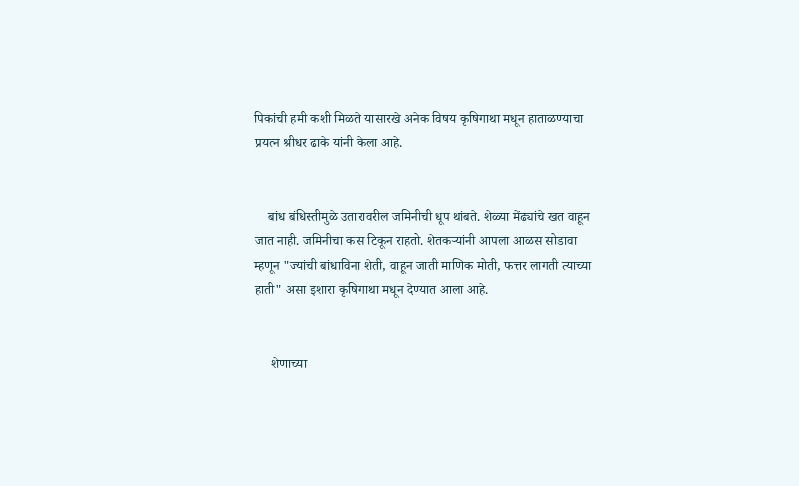पिकांची हमी कशी मिळते यासारखे अनेक विषय कृषिगाथा मधून हाताळण्याचा प्रयत्न श्रीधर ढाके यांनी केला आहे.


    बांध बंधिस्तीमुळे उतारावरील जमिनीची धूप थांबते. शेळ्या मेंढ्यांचे खत वाहून जात नाही. जमिनीचा कस टिकून राहतो. शेतकऱ्यांनी आपला आळस सोडावा म्हणून "ज्यांची बांधाविना शेती, वाहून जाती माणिक मोती, फत्तर लागती त्याच्या हाती" असा इशारा कृषिगाथा मधून देण्यात आला आहे.


     शेणाच्या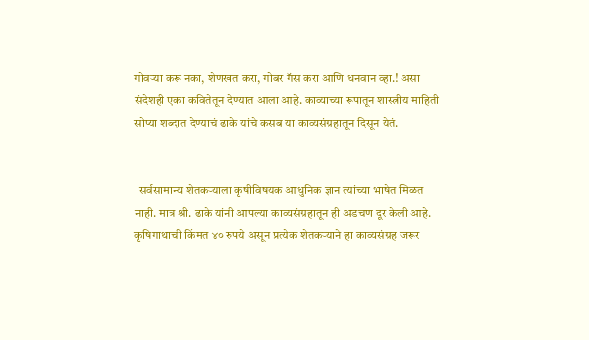गोवऱ्या करू नका, शेणखत करा, गोबर गॅस करा आणि धनवान व्हा.! असा संदेशही एका कवितेतून देण्यात आला आहे. काव्याच्या रूपातून शास्त्रीय माहिती सोप्या शब्दात देण्याचं ढाके यांचे कसब या काव्यसंग्रहातून दिसून येतं.


  सर्वसामान्य शेतकऱ्याला कृषीविषयक आधुनिक ज्ञान त्यांच्या भाषेत मिळत नाही. मात्र श्री. ढाके यांनी आपल्या काव्यसंग्रहातून ही अडचण दूर केली आहे. कृषिगाथाची किंमत ४० रुपये असून प्रत्येक शेतकऱ्याने हा काव्यसंग्रह जरूर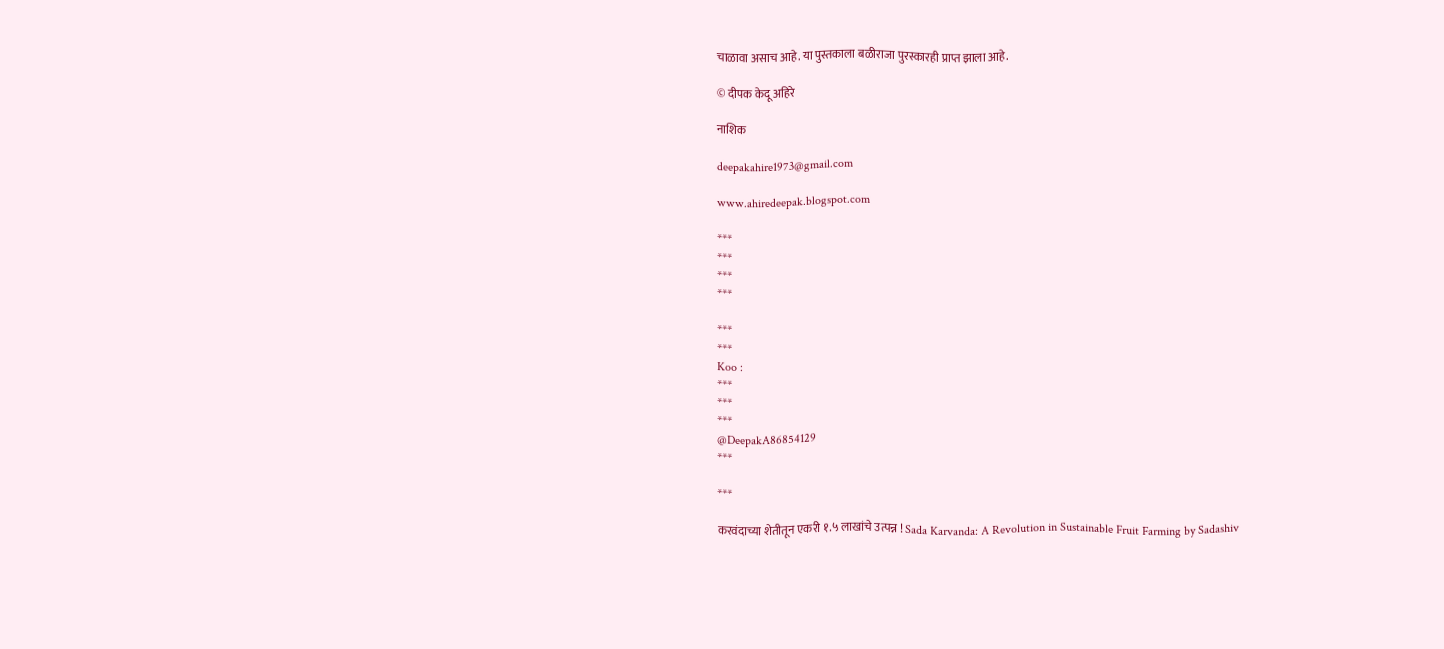चाळावा असाच आहे. या पुस्तकाला बळीराजा पुरस्कारही प्राप्त झाला आहे.

© दीपक केदू अहिरे

नाशिक

deepakahire1973@gmail.com

www.ahiredeepak.blogspot.com

***
***
***
***

***
***
Koo :
***
***
***
@DeepakA86854129
***

***

करवंदाच्या शेतीतून एकरी १.५ लाखांचे उत्पन्न ! Sada Karvanda: A Revolution in Sustainable Fruit Farming by Sadashiv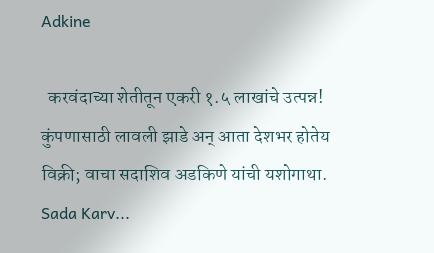Adkine

  करवंदाच्या शेतीतून एकरी १.५ लाखांचे उत्पन्न! कुंपणासाठी लावली झाडे अन् आता देशभर होतेय विक्री; वाचा सदाशिव अडकिणे यांची यशोगाथा. Sada Karv...